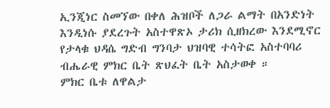ኢንጂነር ስመኘው በቀለ ሕዝቦች ለጋራ ልማት በአንድነት እንዲነሱ ያደረጉት አስተዋጽኦ ታሪክ ሲዘክረው እንደሚኖር የታላቁ ህዳሴ ግድብ ግንባታ ህዝባዊ ተሳትፎ አስተባባሪ ብሔራዊ ምክር ቤት ጽህፈት ቤት አስታወቀ ።
ምክር ቤቱ ለዋልታ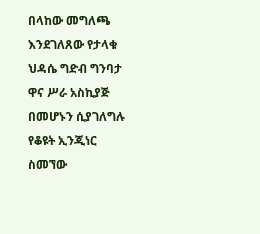በላከው መግለጫ እንደገለጸው የታላቁ ህዳሴ ግድብ ግንባታ ዋና ሥራ አስኪያጅ በመሆኑን ሲያገለግሉ የቆዩት ኢንጂነር ስመኘው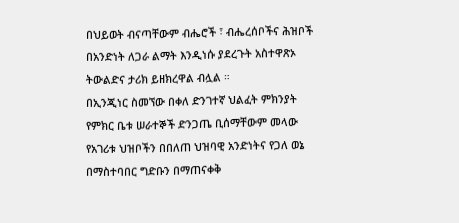በህይወት ብናጣቸውም ብሔሮች ፣ ብሔረሰቦችና ሕዝቦች በአንድነት ለጋራ ልማት እንዲነሱ ያደረጉት አስተዋጽኦ ትውልድና ታሪክ ይዘክረዋል ብሏል ።
በኢንጂነር ስመኘው በቀለ ድንገተኛ ህልፈት ምክንያት የምክር ቤቱ ሠራተኞች ድንጋጤ ቢሰማቸውም መላው የአገሪቱ ህዝቦችን በበለጠ ህዝባዊ አንድነትና የጋለ ወኔ በማስተባበር ግድቡን በማጠናቀቅ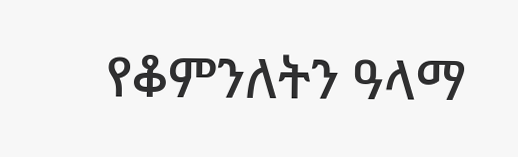የቆምንለትን ዓላማ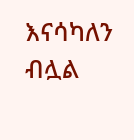እናሳካለን ብሏል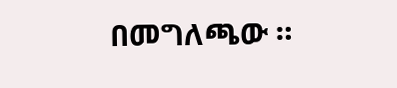በመግለጫው ።